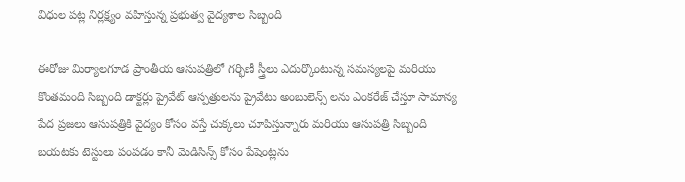విధుల పట్ల నిర్లక్ష్యం వహిస్తున్న ప్రభుత్వ వైద్యశాల సిబ్బంది

ఈరోజు మిర్యాలగూడ ప్రాంతీయ ఆసుపత్రిలో గర్భిణీ స్త్రీలు ఎదుర్కొంటున్న సమస్యలపై మరియు కొంతమంది సిబ్బంది డాక్టర్లు ప్రైవేట్ ఆస్పత్రులను ప్రైవేటు అంబులెన్స్ లను ఎంకరేజ్ చేస్తూ సామాన్య పేద ప్రజలు ఆసుపత్రికి వైద్యం కోసం వస్తే చుక్కలు చూపిస్తున్నారు మరియు ఆసుపత్రి సిబ్బంది బయటకు టెస్టులు పంపడం కానీ మెడిసిన్స్ కోసం పేషెంట్లను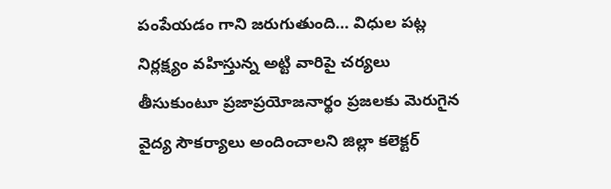పంపేయడం గాని జరుగుతుంది… విధుల పట్ల నిర్లక్ష్యం వహిస్తున్న అట్టి వారిపై చర్యలు తీసుకుంటూ ప్రజాప్రయోజనార్థం ప్రజలకు మెరుగైన వైద్య సౌకర్యాలు అందించాలని జిల్లా కలెక్టర్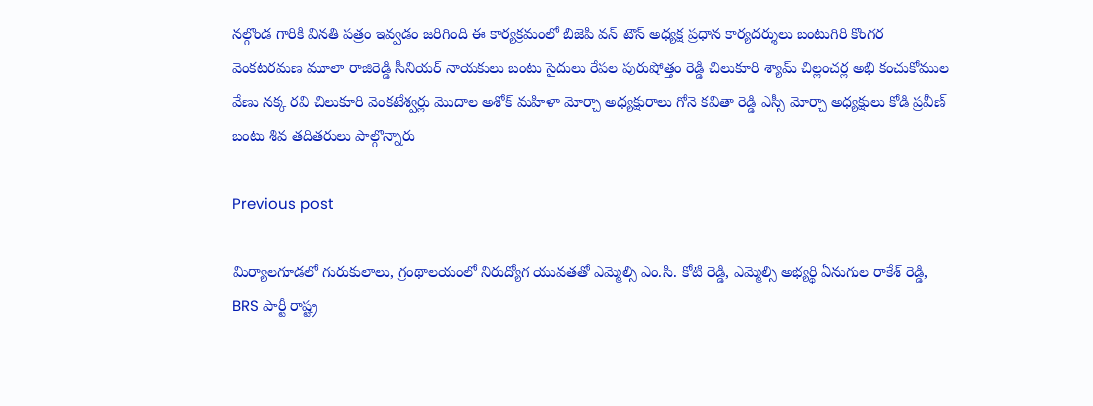నల్గొండ గారికి వినతి పత్రం ఇవ్వడం జరిగింది ఈ కార్యక్రమంలో బిజెపి వన్ టౌన్ అధ్యక్ష ప్రధాన కార్యదర్శులు బంటుగిరి కొంగర వెంకటరమణ మూలా రాజిరెడ్డి సీనియర్ నాయకులు బంటు సైదులు రేపల పురుషోత్తం రెడ్డి చిలుకూరి శ్యామ్ చిల్లంచర్ల అభి కంచుకోముల వేణు నక్క రవి చిలుకూరి వెంకటేశ్వర్లు మొదాల అశోక్ మహిళా మోర్చా అధ్యక్షురాలు గోనె కవితా రెడ్డి ఎస్సీ మోర్చా అధ్యక్షులు కోడి ప్రవీణ్ బంటు శివ తదితరులు పాల్గొన్నారు

Previous post

మిర్యాలగూడలో గురుకులాలు, గ్రంథాలయంలో నిరుద్యోగ యువతతో ఎమ్మెల్సి ఎం.సి. కోటి రెడ్డి, ఎమ్మెల్సి అభ్యర్థి ఏనుగుల రాకేశ్ రెడ్డి, BRS పార్టీ రాష్ట్ర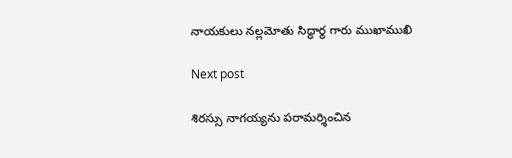నాయకులు నల్లమోతు సిద్ధార్థ గారు ముఖాముఖి

Next post

శిరస్సు నాగయ్యను పరామర్శించిన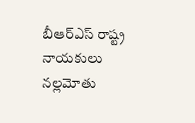బీఆర్‌ఎస్ రాష్ట్ర నాయకులు నల్లమోతు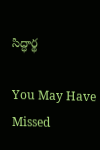సిద్ధార్థ

You May Have Missed